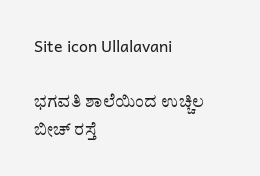Site icon Ullalavani

ಭಗವತಿ ಶಾಲೆಯಿಂದ ಉಚ್ಚಿಲ ಬೀಚ್ ರಸ್ತೆ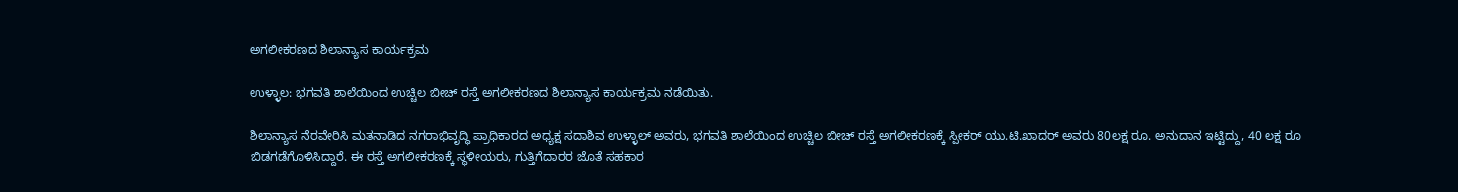ಅಗಲೀಕರಣದ ಶಿಲಾನ್ಯಾಸ ಕಾರ್ಯಕ್ರಮ

ಉಳ್ಳಾಲ: ಭಗವತಿ ಶಾಲೆಯಿಂದ ಉಚ್ಚಿಲ ಬೀಚ್ ರಸ್ತೆ ಅಗಲೀಕರಣದ ಶಿಲಾನ್ಯಾಸ ಕಾರ್ಯಕ್ರಮ ನಡೆಯಿತು.

ಶಿಲಾನ್ಯಾಸ ನೆರವೇರಿಸಿ ಮತನಾಡಿದ ನಗರಾಭಿವೃದ್ಧಿ ಪ್ರಾಧಿಕಾರದ ಅಧ್ಯಕ್ಷ ಸದಾಶಿವ ಉಳ್ಳಾಲ್ ಅವರು, ಭಗವತಿ ಶಾಲೆಯಿಂದ ಉಚ್ಚಿಲ ಬೀಚ್ ರಸ್ತೆ ಅಗಲೀಕರಣಕ್ಕೆ ಸ್ಪೀಕರ್ ಯು.ಟಿ.ಖಾದರ್ ಅವರು 80ಲಕ್ಷ ರೂ. ಅನುದಾನ ಇಟ್ಟಿದ್ದು, 40 ಲಕ್ಷ ರೂ ಬಿಡಗಡೆಗೊಳಿಸಿದ್ದಾರೆ. ಈ ರಸ್ತೆ ಅಗಲೀಕರಣಕ್ಕೆ ಸ್ಥಳೀಯರು, ಗುತ್ತಿಗೆದಾರರ ಜೊತೆ ಸಹಕಾರ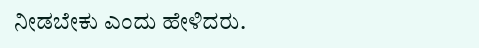ನೀಡಬೇಕು ಎಂದು ಹೇಳಿದರು.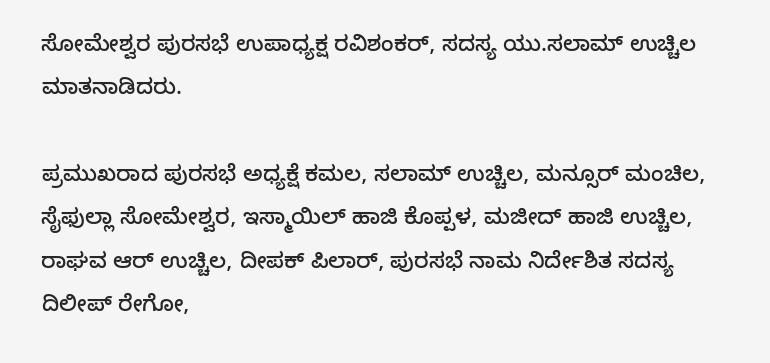ಸೋಮೇಶ್ವರ ಪುರಸಭೆ ಉಪಾಧ್ಯಕ್ಷ ರವಿಶಂಕರ್, ಸದಸ್ಯ ಯು.ಸಲಾಮ್ ಉಚ್ಚಿಲ ಮಾತನಾಡಿದರು.

ಪ್ರಮುಖರಾದ ಪುರಸಭೆ ಅಧ್ಯಕ್ಷೆ ಕಮಲ, ಸಲಾಮ್ ಉಚ್ಚಿಲ, ಮನ್ಸೂರ್ ಮಂಚಿಲ, ಸೈಫುಲ್ಲಾ ಸೋಮೇಶ್ವರ, ಇಸ್ಮಾಯಿಲ್ ಹಾಜಿ ಕೊಪ್ಪಳ, ಮಜೀದ್ ಹಾಜಿ ಉಚ್ಚಿಲ, ರಾಘವ ಆರ್ ಉಚ್ಚಿಲ, ದೀಪಕ್ ಪಿಲಾರ್, ಪುರಸಭೆ ನಾಮ ನಿರ್ದೇಶಿತ ಸದಸ್ಯ ದಿಲೀಪ್ ರೇಗೋ,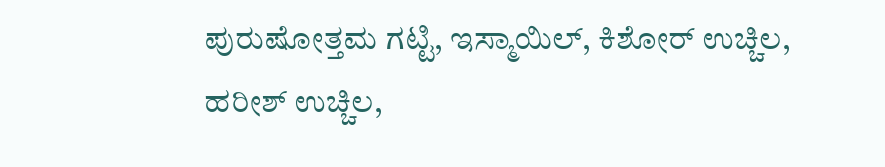ಪುರುಷೋತ್ತಮ ಗಟ್ಟಿ, ಇಸ್ಮಾಯಿಲ್, ಕಿಶೋರ್ ಉಚ್ಚಿಲ, ಹರೀಶ್ ಉಚ್ಚಿಲ,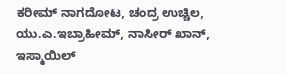ಕರೀಮ್ ನಾಗದೋಟ, ಚಂದ್ರ ಉಚ್ಚಿಲ, ಯು.ಎ.ಇಬ್ರಾಹೀಮ್, ನಾಸೀರ್ ಖಾನ್, ಇಸ್ಮಾಯಿಲ್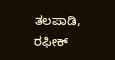ತಲಪಾಡಿ, ರಫೀಕ್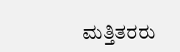ಮತ್ತಿತರರು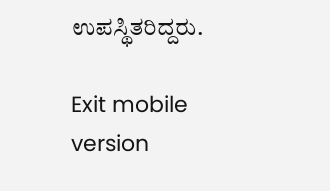ಉಪಸ್ಥಿತರಿದ್ದರು.

Exit mobile version